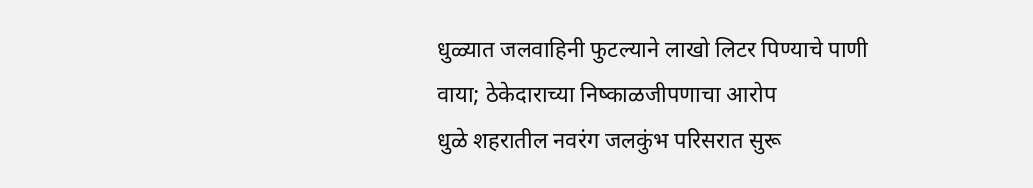धुळ्यात जलवाहिनी फुटल्याने लाखो लिटर पिण्याचे पाणी वाया; ठेकेदाराच्या निष्काळजीपणाचा आरोप
धुळे शहरातील नवरंग जलकुंभ परिसरात सुरू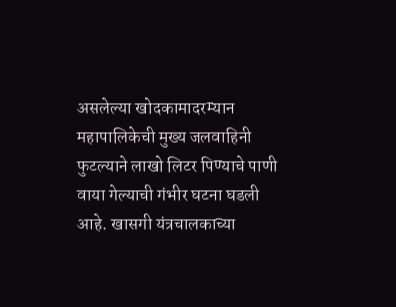असलेल्या खोदकामादरम्यान महापालिकेची मुख्य जलवाहिनी फुटल्याने लाखो लिटर पिण्याचे पाणी वाया गेल्याची गंभीर घटना घडली आहे. खासगी यंत्रचालकाच्या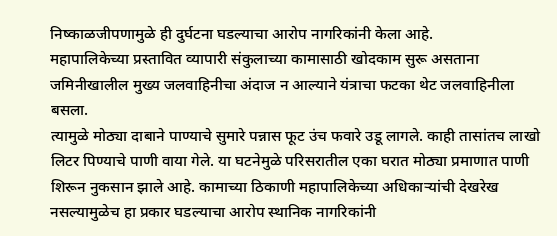निष्काळजीपणामुळे ही दुर्घटना घडल्याचा आरोप नागरिकांनी केला आहे.
महापालिकेच्या प्रस्तावित व्यापारी संकुलाच्या कामासाठी खोदकाम सुरू असताना जमिनीखालील मुख्य जलवाहिनीचा अंदाज न आल्याने यंत्राचा फटका थेट जलवाहिनीला बसला.
त्यामुळे मोठ्या दाबाने पाण्याचे सुमारे पन्नास फूट उंच फवारे उडू लागले. काही तासांतच लाखो लिटर पिण्याचे पाणी वाया गेले. या घटनेमुळे परिसरातील एका घरात मोठ्या प्रमाणात पाणी शिरून नुकसान झाले आहे. कामाच्या ठिकाणी महापालिकेच्या अधिकाऱ्यांची देखरेख नसल्यामुळेच हा प्रकार घडल्याचा आरोप स्थानिक नागरिकांनी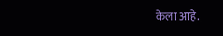केला आहे.